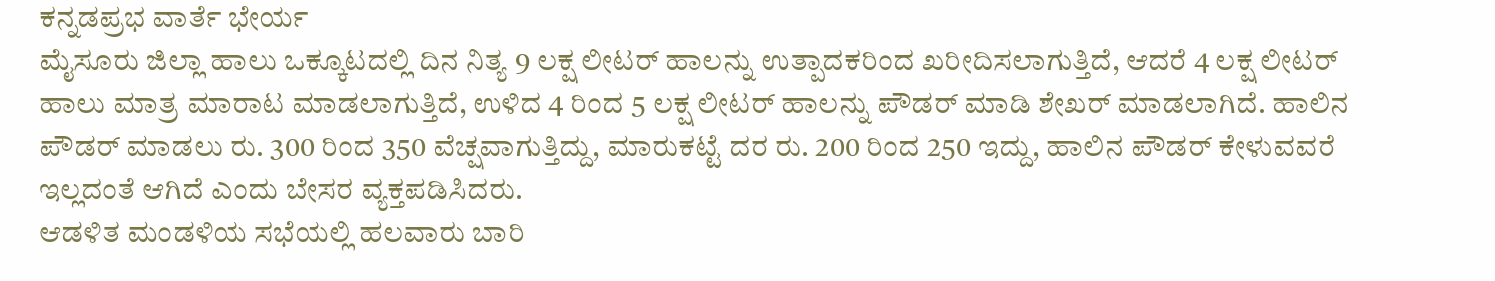ಕನ್ನಡಪ್ರಭ ವಾರ್ತೆ ಭೇರ್ಯ
ಮೈಸೂರು ಜಿಲ್ಲಾ ಹಾಲು ಒಕ್ಕೂಟದಲ್ಲಿ ದಿನ ನಿತ್ಯ 9 ಲಕ್ಷ ಲೀಟರ್ ಹಾಲನ್ನು ಉತ್ಪಾದಕರಿಂದ ಖರೀದಿಸಲಾಗುತ್ತಿದೆ, ಆದರೆ 4 ಲಕ್ಷ ಲೀಟರ್ ಹಾಲು ಮಾತ್ರ ಮಾರಾಟ ಮಾಡಲಾಗುತ್ತಿದೆ, ಉಳಿದ 4 ರಿಂದ 5 ಲಕ್ಷ ಲೀಟರ್ ಹಾಲನ್ನು ಪೌಡರ್ ಮಾಡಿ ಶೇಖರ್ ಮಾಡಲಾಗಿದೆ. ಹಾಲಿನ ಪೌಡರ್ ಮಾಡಲು ರು. 300 ರಿಂದ 350 ವೆಚ್ಷವಾಗುತ್ತಿದ್ದು, ಮಾರುಕಟ್ಟೆ ದರ ರು. 200 ರಿಂದ 250 ಇದ್ದು, ಹಾಲಿನ ಪೌಡರ್ ಕೇಳುವವರೆ ಇಲ್ಲದಂತೆ ಆಗಿದೆ ಎಂದು ಬೇಸರ ವ್ಯಕ್ತಪಡಿಸಿದರು.
ಆಡಳಿತ ಮಂಡಳಿಯ ಸಭೆಯಲ್ಲಿ ಹಲವಾರು ಬಾರಿ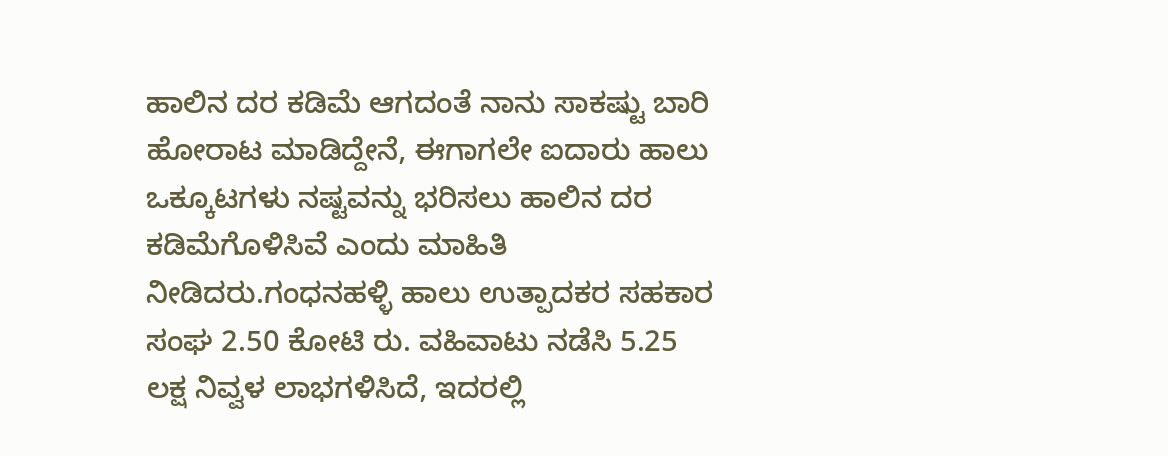ಹಾಲಿನ ದರ ಕಡಿಮೆ ಆಗದಂತೆ ನಾನು ಸಾಕಷ್ಟು ಬಾರಿ ಹೋರಾಟ ಮಾಡಿದ್ದೇನೆ, ಈಗಾಗಲೇ ಐದಾರು ಹಾಲು ಒಕ್ಕೂಟಗಳು ನಷ್ಟವನ್ನು ಭರಿಸಲು ಹಾಲಿನ ದರ ಕಡಿಮೆಗೊಳಿಸಿವೆ ಎಂದು ಮಾಹಿತಿ ನೀಡಿದರು.ಗಂಧನಹಳ್ಳಿ ಹಾಲು ಉತ್ಪಾದಕರ ಸಹಕಾರ ಸಂಘ 2.50 ಕೋಟಿ ರು. ವಹಿವಾಟು ನಡೆಸಿ 5.25 ಲಕ್ಷ ನಿವ್ವಳ ಲಾಭಗಳಿಸಿದೆ, ಇದರಲ್ಲಿ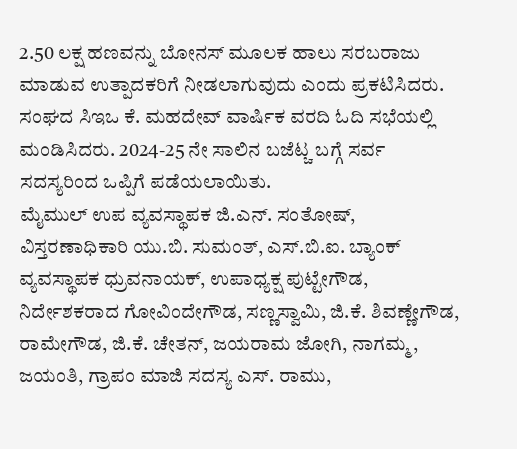2.50 ಲಕ್ಷ ಹಣವನ್ನು ಬೋನಸ್ ಮೂಲಕ ಹಾಲು ಸರಬರಾಜು ಮಾಡುವ ಉತ್ಪಾದಕರಿಗೆ ನೀಡಲಾಗುವುದು ಎಂದು ಪ್ರಕಟಿಸಿದರು.
ಸಂಘದ ಸಿಇಒ ಕೆ. ಮಹದೇವ್ ವಾರ್ಷಿಕ ವರದಿ ಓದಿ ಸಭೆಯಲ್ಲಿ ಮಂಡಿಸಿದರು. 2024-25 ನೇ ಸಾಲಿನ ಬಜೆಟ್ಚ ಬಗ್ಗೆ ಸರ್ವ ಸದಸ್ಯರಿಂದ ಒಪ್ಪಿಗೆ ಪಡೆಯಲಾಯಿತು.
ಮೈಮುಲ್ ಉಪ ವ್ಯವಸ್ಥಾಪಕ ಜಿ.ಎನ್. ಸಂತೋಷ್, ವಿಸ್ತರಣಾಧಿಕಾರಿ ಯು.ಬಿ. ಸುಮಂತ್, ಎಸ್.ಬಿ.ಐ. ಬ್ಯಾಂಕ್ ವ್ಯವಸ್ಥಾಪಕ ಧ್ರುವನಾಯಕ್, ಉಪಾಧ್ಯಕ್ಷ ಪುಟ್ಟೇಗೌಡ, ನಿರ್ದೇಶಕರಾದ ಗೋವಿಂದೇಗೌಡ, ಸಣ್ಣಸ್ವಾಮಿ, ಜಿ.ಕೆ. ಶಿವಣ್ಣೇಗೌಡ, ರಾಮೇಗೌಡ, ಜಿ.ಕೆ. ಚೇತನ್, ಜಯರಾಮ ಜೋಗಿ, ನಾಗಮ್ಮ, ಜಯಂತಿ, ಗ್ರಾಪಂ ಮಾಜಿ ಸದಸ್ಯ ಎಸ್. ರಾಮು,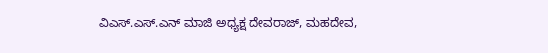ವಿಎಸ್.ಎಸ್.ಎನ್ ಮಾಜಿ ಅಧ್ಯಕ್ಷ ದೇವರಾಜ್, ಮಹದೇವ,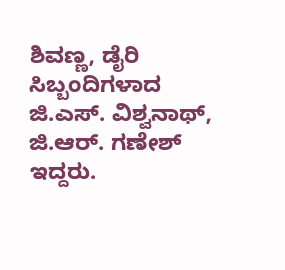ಶಿವಣ್ಣ, ಡೈರಿ ಸಿಬ್ಬಂದಿಗಳಾದ ಜಿ.ಎಸ್. ವಿಶ್ವನಾಥ್, ಜಿ.ಆರ್. ಗಣೇಶ್ ಇದ್ದರು.